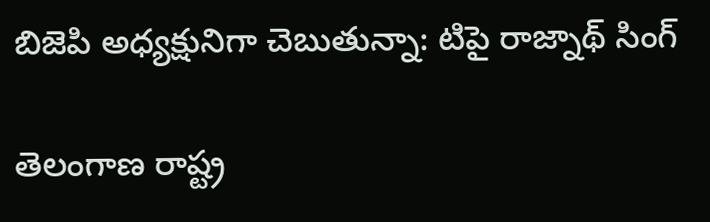బిజెపి అధ్యక్షునిగా చెబుతున్నా: టిపై రాజ్నాథ్ సింగ్

తెలంగాణ రాష్ట్ర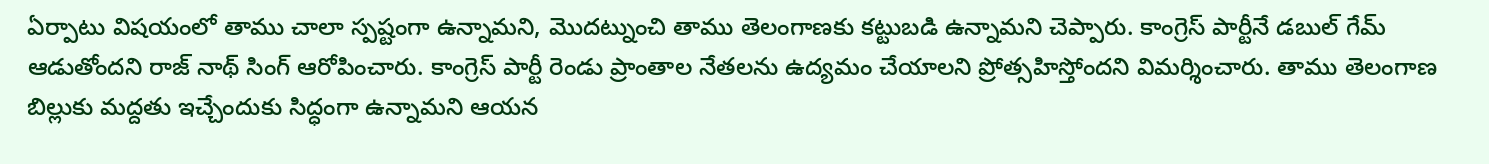ఏర్పాటు విషయంలో తాము చాలా స్పష్టంగా ఉన్నామని, మొదట్నుంచి తాము తెలంగాణకు కట్టుబడి ఉన్నామని చెప్పారు. కాంగ్రెస్ పార్టీనే డబుల్ గేమ్ ఆడుతోందని రాజ్ నాథ్ సింగ్ ఆరోపించారు. కాంగ్రెస్ పార్టీ రెండు ప్రాంతాల నేతలను ఉద్యమం చేయాలని ప్రోత్సహిస్తోందని విమర్శించారు. తాము తెలంగాణ బిల్లుకు మద్దతు ఇచ్చేందుకు సిద్ధంగా ఉన్నామని ఆయన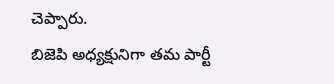చెప్పారు.
బిజెపి అధ్యక్షునిగా తమ పార్టీ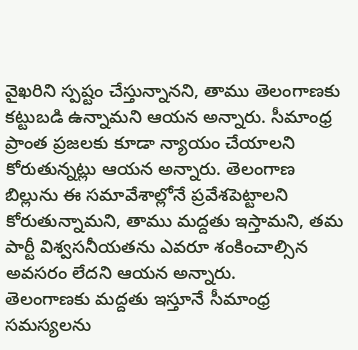వైఖరిని స్పష్టం చేస్తున్నానని, తాము తెలంగాణకు కట్టుబడి ఉన్నామని ఆయన అన్నారు. సీమాంధ్ర ప్రాంత ప్రజలకు కూడా న్యాయం చేయాలని కోరుతున్నట్లు ఆయన అన్నారు. తెలంగాణ బిల్లును ఈ సమావేశాల్లోనే ప్రవేశపెట్టాలని కోరుతున్నామని, తాము మద్దతు ఇస్తామని, తమ పార్టీ విశ్వసనీయతను ఎవరూ శంకించాల్సిన అవసరం లేదని ఆయన అన్నారు.
తెలంగాణకు మద్దతు ఇస్తూనే సీమాంధ్ర సమస్యలను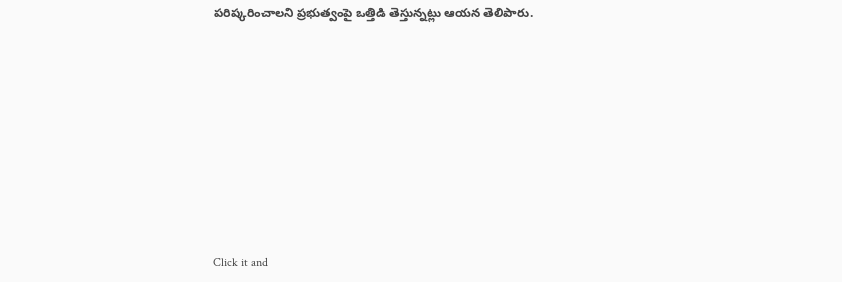పరిష్కరించాలని ప్రభుత్వంపై ఒత్తిడి తెస్తున్నట్లు ఆయన తెలిపారు.












Click it and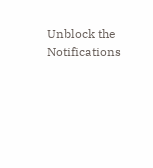Unblock the Notifications